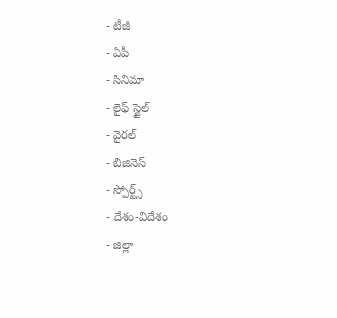- టీజీ
- ఏపీ
- సినిమా
- లైఫ్ స్టైల్
- వైరల్
- బిజినెస్
- స్పోర్ట్స్
- దేశం-విదేశం
- జిల్లా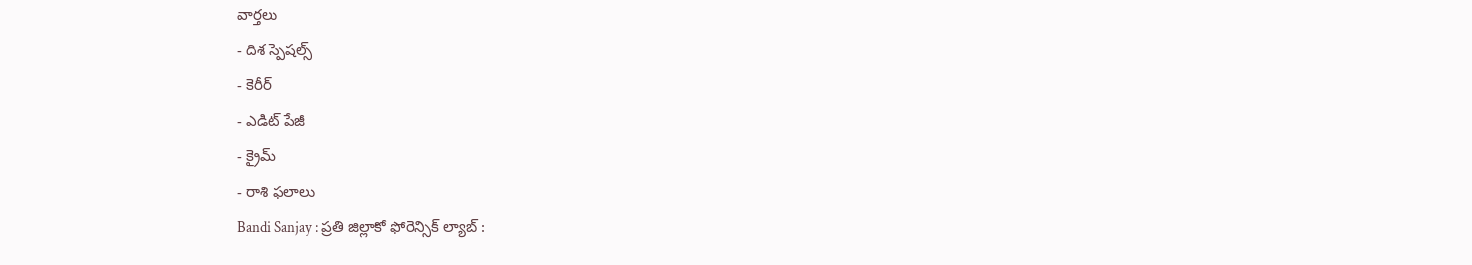వార్తలు
- దిశ స్పెషల్స్
- కెరీర్
- ఎడిట్ పేజీ
- క్రైమ్
- రాశి ఫలాలు
Bandi Sanjay : ప్రతి జిల్లాకో ఫోరెన్సిక్ ల్యాబ్ :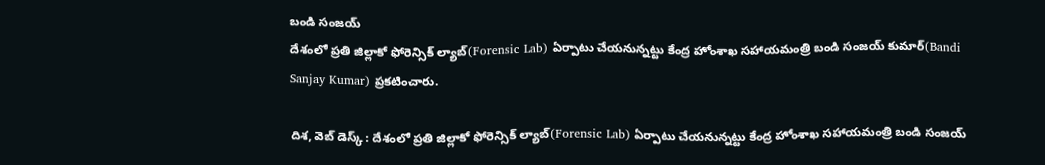బండి సంజయ్
దేశంలో ప్రతి జిల్లాకో ఫోరెన్సిక్ ల్యాబ్(Forensic Lab) ఏర్పాటు చేయనున్నట్టు కేంద్ర హోంశాఖ సహాయమంత్రి బండి సంజయ్ కుమార్(Bandi Sanjay Kumar) ప్రకటించారు.

దిశ, వెబ్ డెస్క్ : దేశంలో ప్రతి జిల్లాకో ఫోరెన్సిక్ ల్యాబ్(Forensic Lab) ఏర్పాటు చేయనున్నట్టు కేంద్ర హోంశాఖ సహాయమంత్రి బండి సంజయ్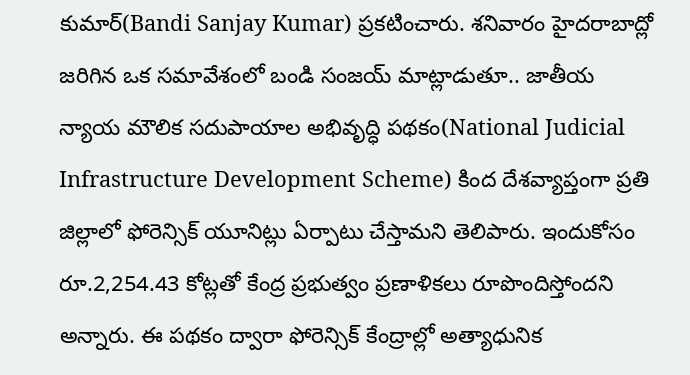కుమార్(Bandi Sanjay Kumar) ప్రకటించారు. శనివారం హైదరాబాద్లో జరిగిన ఒక సమావేశంలో బండి సంజయ్ మాట్లాడుతూ.. జాతీయ న్యాయ మౌలిక సదుపాయాల అభివృద్ధి పథకం(National Judicial Infrastructure Development Scheme) కింద దేశవ్యాప్తంగా ప్రతి జిల్లాలో ఫోరెన్సిక్ యూనిట్లు ఏర్పాటు చేస్తామని తెలిపారు. ఇందుకోసం రూ.2,254.43 కోట్లతో కేంద్ర ప్రభుత్వం ప్రణాళికలు రూపొందిస్తోందని అన్నారు. ఈ పథకం ద్వారా ఫోరెన్సిక్ కేంద్రాల్లో అత్యాధునిక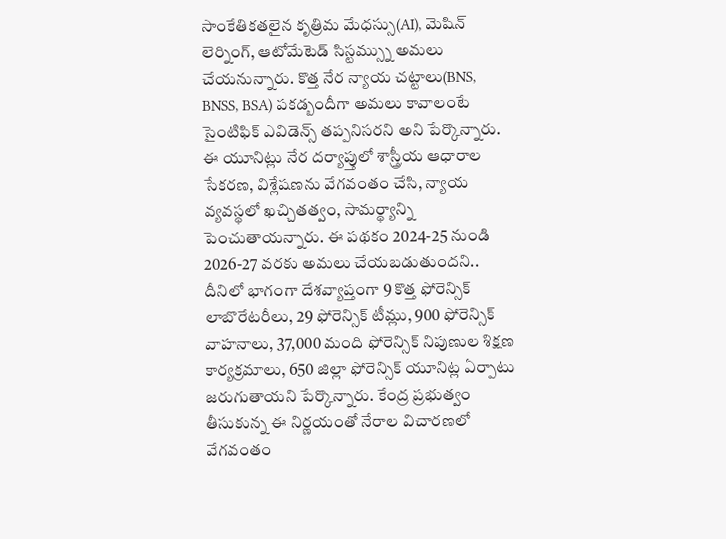సాంకేతికతలైన కృత్రిమ మేధస్సు(AI), మెషిన్ లెర్నింగ్, ఆటోమేటెడ్ సిస్టమ్స్ను అమలు చేయనున్నారు. కొత్త నేర న్యాయ చట్టాలు(BNS, BNSS, BSA) పకడ్బందీగా అమలు కావాలంటే సైంటిఫిక్ ఎవిడెన్స్ తప్పనిసరని అని పేర్కొన్నారు.
ఈ యూనిట్లు నేర దర్యాప్తులో శాస్త్రీయ ఆధారాల సేకరణ, విశ్లేషణను వేగవంతం చేసి, న్యాయ వ్యవస్థలో ఖచ్చితత్వం, సామర్థ్యాన్ని పెంచుతాయన్నారు. ఈ పథకం 2024-25 నుండి 2026-27 వరకు అమలు చేయబడుతుందని.. దీనిలో భాగంగా దేశవ్యాప్తంగా 9 కొత్త ఫోరెన్సిక్ లాబొరేటరీలు, 29 ఫోరెన్సిక్ టీమ్లు, 900 ఫోరెన్సిక్ వాహనాలు, 37,000 మంది ఫోరెన్సిక్ నిపుణుల శిక్షణ కార్యక్రమాలు, 650 జిల్లా ఫోరెన్సిక్ యూనిట్ల ఏర్పాటు జరుగుతాయని పేర్కొన్నారు. కేంద్ర ప్రభుత్వం తీసుకున్న ఈ నిర్ణయంతో నేరాల విచారణలో వేగవంతం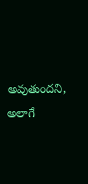అవుతుందని, అలాగే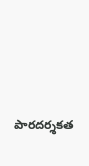పారదర్శకత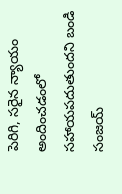పెరిగి, సరైన న్యాయం అందించడంలో సహాయపదుతుందని బండి సంజయ్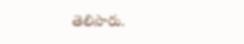తెలిపారు.